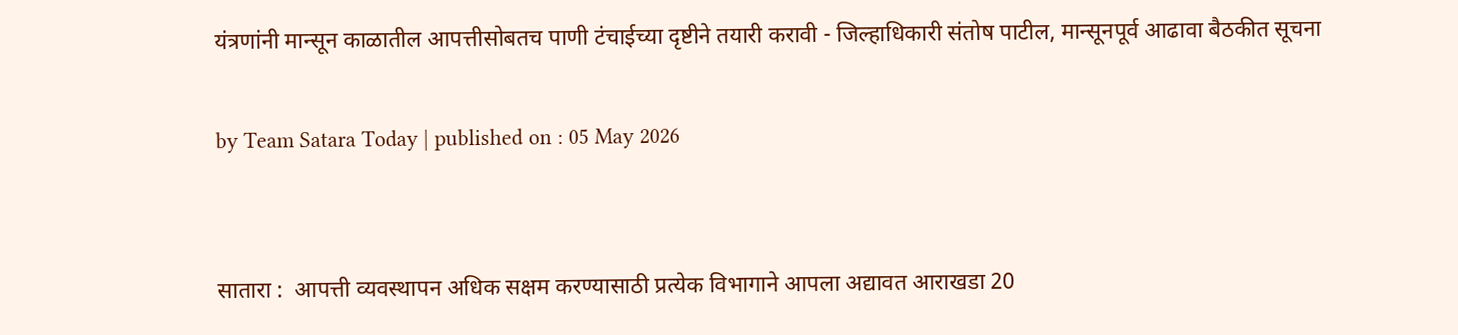यंत्रणांनी मान्सून काळातील आपत्तीसोबतच पाणी टंचाईच्या दृष्टीने तयारी करावी - जिल्हाधिकारी संतोष पाटील, मान्सूनपूर्व आढावा बैठकीत सूचना

by Team Satara Today | published on : 05 May 2026


सातारा :  आपत्ती व्यवस्थापन अधिक सक्षम करण्यासाठी प्रत्येक विभागाने आपला अद्यावत आराखडा 20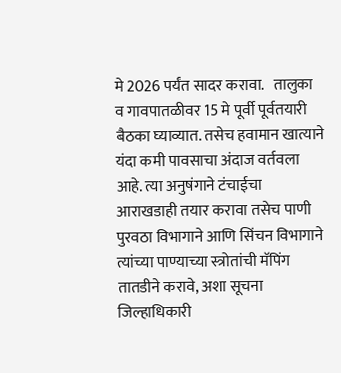मे 2026 पर्यंत सादर करावा.   तालुका व गावपातळीवर 15 मे पूर्वी पूर्वतयारी बैठका घ्याव्यात. तसेच हवामान खात्याने यंदा कमी पावसाचा अंदाज वर्तवला आहे. त्या अनुषंगाने टंचाईचा आराखडाही तयार करावा तसेच पाणी पुरवठा विभागाने आणि सिंचन विभागाने त्यांच्या पाण्याच्या स्त्रोतांची मॅपिंग तातडीने करावे, अशा सूचना जिल्हाधिकारी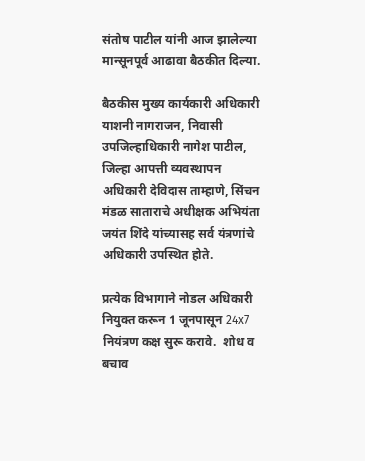संतोष पाटील यांनी आज झालेल्या मान्सूनपूर्व आढावा बैठकीत दिल्या.

बैठकीस मुख्य कार्यकारी अधिकारी याशनी नागराजन, निवासी उपजिल्हाधिकारी नागेश पाटील, जिल्हा आपत्ती व्यवस्थापन अधिकारी देविदास ताम्हाणे, सिंचन मंडळ साताराचे अधीक्षक अभियंता जयंत शिंदे यांच्यासह सर्व यंत्रणांचे अधिकारी उपस्थित होते.

प्रत्येक विभागाने नोडल अधिकारी नियुक्त करून 1 जूनपासून 24x7 नियंत्रण कक्ष सुरू करावे.  शोध व बचाव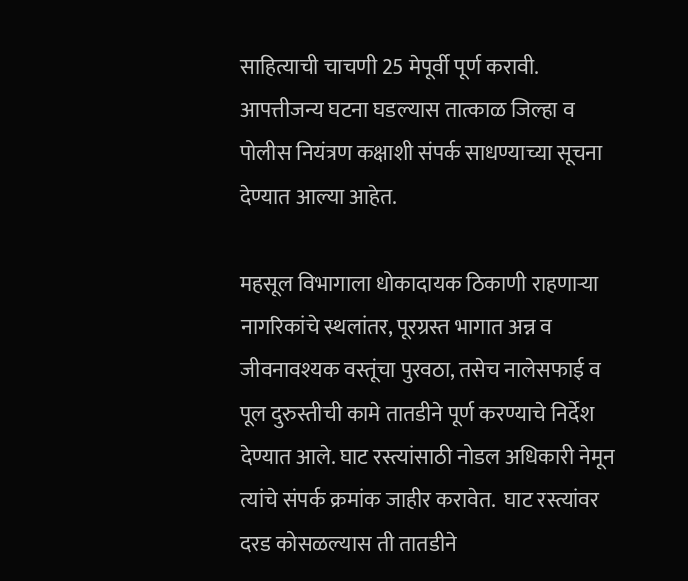साहित्याची चाचणी 25 मेपूर्वी पूर्ण करावी. आपत्तीजन्य घटना घडल्यास तात्काळ जिल्हा व पोलीस नियंत्रण कक्षाशी संपर्क साधण्याच्या सूचना देण्यात आल्या आहेत.

महसूल विभागाला धोकादायक ठिकाणी राहणाऱ्या नागरिकांचे स्थलांतर, पूरग्रस्त भागात अन्न व जीवनावश्यक वस्तूंचा पुरवठा, तसेच नालेसफाई व पूल दुरुस्तीची कामे तातडीने पूर्ण करण्याचे निर्देश देण्यात आले. घाट रस्त्यांसाठी नोडल अधिकारी नेमून त्यांचे संपर्क क्रमांक जाहीर करावेत.  घाट रस्त्यांवर दरड कोसळल्यास ती तातडीने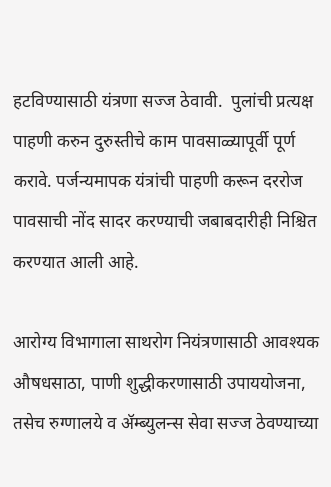हटविण्यासाठी यंत्रणा सज्ज ठेवावी.  पुलांची प्रत्यक्ष पाहणी करुन दुरुस्तीचे काम पावसाळ्यापूर्वी पूर्ण करावे. पर्जन्यमापक यंत्रांची पाहणी करून दररोज पावसाची नोंद सादर करण्याची जबाबदारीही निश्चित करण्यात आली आहे.

आरोग्य विभागाला साथरोग नियंत्रणासाठी आवश्यक औषधसाठा, पाणी शुद्धीकरणासाठी उपाययोजना, तसेच रुग्णालये व ॲम्ब्युलन्स सेवा सज्ज ठेवण्याच्या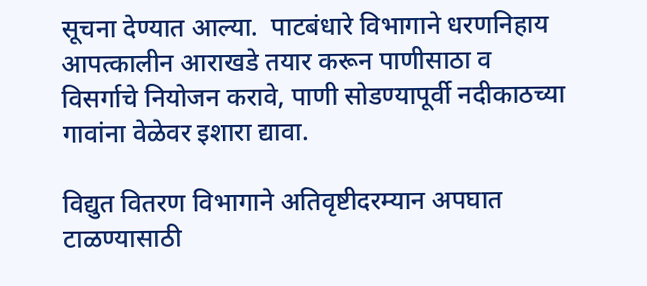सूचना देण्यात आल्या.  पाटबंधारे विभागाने धरणनिहाय आपत्कालीन आराखडे तयार करून पाणीसाठा व विसर्गाचे नियोजन करावे, पाणी सोडण्यापूर्वी नदीकाठच्या गावांना वेळेवर इशारा द्यावा.

विद्युत वितरण विभागाने अतिवृष्टीदरम्यान अपघात टाळण्यासाठी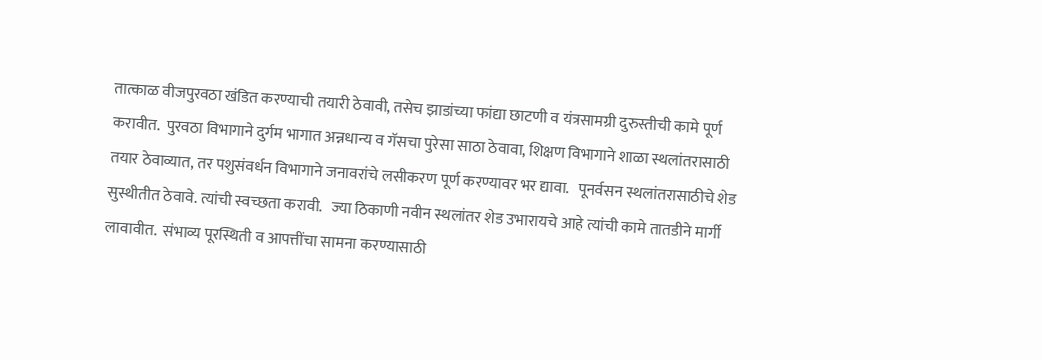तात्काळ वीजपुरवठा खंडित करण्याची तयारी ठेवावी, तसेच झाडांच्या फांद्या छाटणी व यंत्रसामग्री दुरुस्तीची कामे पूर्ण करावीत.  पुरवठा विभागाने दुर्गम भागात अन्नधान्य व गॅसचा पुरेसा साठा ठेवावा, शिक्षण विभागाने शाळा स्थलांतरासाठी तयार ठेवाव्यात, तर पशुसंवर्धन विभागाने जनावरांचे लसीकरण पूर्ण करण्यावर भर द्यावा.   पूनर्वसन स्थलांतरासाठीचे शेड सुस्थीतीत ठेवावे. त्यांची स्वच्छता करावी.   ज्या ठिकाणी नवीन स्थलांतर शेड उभारायचे आहे त्यांची कामे तातडीने मार्गी लावावीत.  संभाव्य पूरस्थिती व आपत्तींचा सामना करण्यासाठी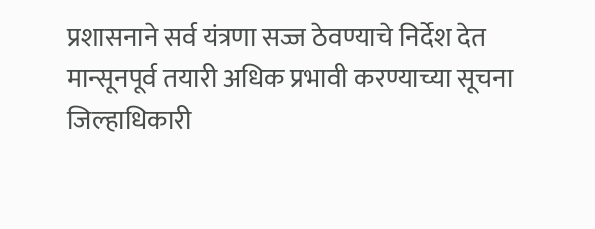प्रशासनाने सर्व यंत्रणा सज्ज ठेवण्याचे निर्देश देत मान्सूनपूर्व तयारी अधिक प्रभावी करण्याच्या सूचना जिल्हाधिकारी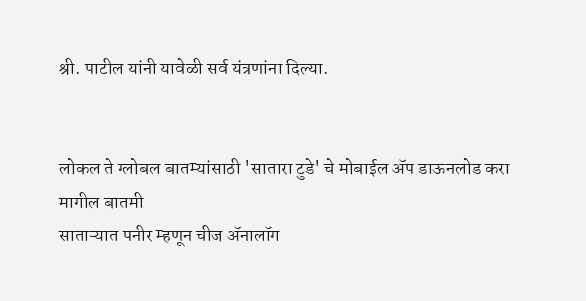श्री. पाटील यांनी यावेळी सर्व यंत्रणांना दिल्या.


लोकल ते ग्लोबल बातम्यांसाठी 'सातारा टुडे' चे मोबाईल ॲप डाऊनलोड करा
मागील बातमी
साताऱ्यात पनीर म्हणून चीज ॲनालॉग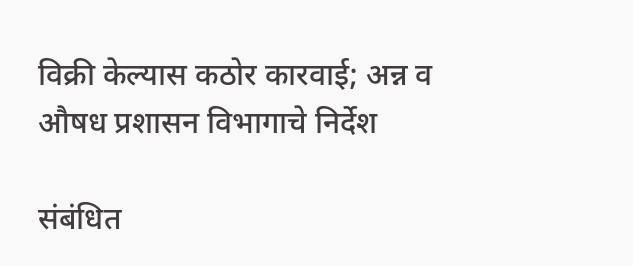विक्री केल्यास कठोर कारवाई; अन्न व औषध प्रशासन विभागाचे निर्देश

संबंधित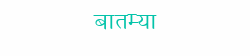बातम्या